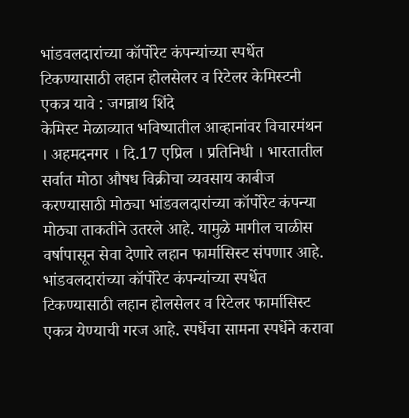भांडवलदारांच्या कॉर्पोरेट कंपन्यांच्या स्पर्धेत टिकण्यासाठी लहान होलसेलर व रिटेलर केमिस्टनी एकत्र यावे : जगन्नाथ शिंदे
केमिस्ट मेळाव्यात भविष्यातील आव्हानांवर विचारमंथन
। अहमदनगर । दि.17 एप्रिल । प्रतिनिधी । भारतातील सर्वात मोठा औषध विक्रीचा व्यवसाय काबीज करण्यासाठी मोठ्या भांडवलदारांच्या कॉर्पोरेट कंपन्या मोठ्या ताकतीने उतरले आहे. यामुळे मागील चाळीस वर्षापासून सेवा देणारे लहान फार्मासिस्ट संपणार आहे.
भांडवलदारांच्या कॉर्पोरेट कंपन्यांच्या स्पर्धेत टिकण्यासाठी लहान होलसेलर व रिटेलर फार्मासिस्ट एकत्र येण्याची गरज आहे. स्पर्धेचा सामना स्पर्धेने करावा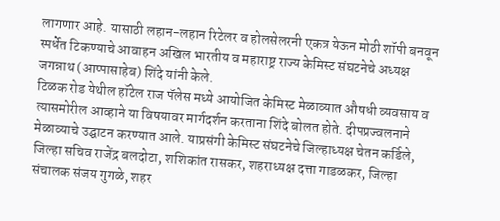लागणार आहे. यासाठी लहान-लहान रिटेलर व होलसेलरनी एकत्र येऊन मोठी शॉपी बनवून स्पर्धेत टिकण्याचे आवाहन अखिल भारतीय व महाराष्ट्र राज्य केमिस्ट संघटनेचे अध्यक्ष जगन्नाथ (आप्पासाहेब) शिंदे यांनी केले.
टिळक रोड येथील हॉटेल राज पॅलेस मध्ये आयोजित केमिस्ट मेळाव्यात औषधी व्यवसाय व त्यासमोरील आव्हाने या विषयावर मार्गदर्शन करताना शिंदे बोलत होते. दीपप्रज्वलनाने मेळाव्याचे उद्घाटन करण्यात आले. याप्रसंगी केमिस्ट संघटनेचे जिल्हाध्यक्ष चेतन कर्डिले, जिल्हा सचिव राजेंद्र बलदोटा, शशिकांत रासकर, शहराध्यक्ष दत्ता गाडळकर, जिल्हा संचालक संजय गुगळे, शहर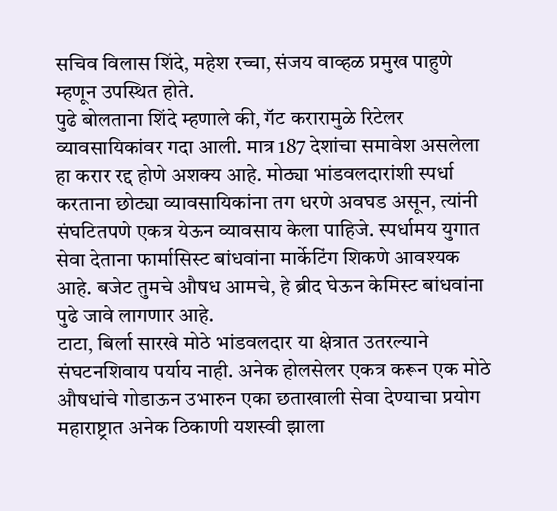सचिव विलास शिंदे, महेश रच्चा, संजय वाव्हळ प्रमुख पाहुणे म्हणून उपस्थित होते.
पुढे बोलताना शिंदे म्हणाले की, गॅट करारामुळे रिटेलर व्यावसायिकांवर गदा आली. मात्र 187 देशांचा समावेश असलेला हा करार रद्द होणे अशक्य आहे. मोठ्या भांडवलदारांशी स्पर्धा करताना छोट्या व्यावसायिकांना तग धरणे अवघड असून, त्यांनी संघटितपणे एकत्र येऊन व्यावसाय केला पाहिजे. स्पर्धामय युगात सेवा देताना फार्मासिस्ट बांधवांना मार्केटिंग शिकणे आवश्यक आहे. बजेट तुमचे औषध आमचे, हे ब्रीद घेऊन केमिस्ट बांधवांना पुढे जावे लागणार आहे.
टाटा, बिर्ला सारखे मोठे भांडवलदार या क्षेत्रात उतरल्याने संघटनशिवाय पर्याय नाही. अनेक होलसेलर एकत्र करून एक मोठे औषधांचे गोडाऊन उभारुन एका छताखाली सेवा देण्याचा प्रयोग महाराष्ट्रात अनेक ठिकाणी यशस्वी झाला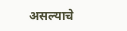असल्याचे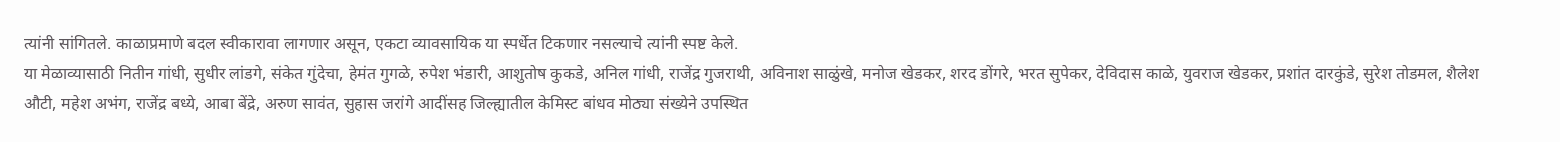त्यांनी सांगितले. काळाप्रमाणे बदल स्वीकारावा लागणार असून, एकटा व्यावसायिक या स्पर्धेत टिकणार नसल्याचे त्यांनी स्पष्ट केले.
या मेळाव्यासाठी नितीन गांधी, सुधीर लांडगे, संकेत गुंदेचा, हेमंत गुगळे, रुपेश भंडारी, आशुतोष कुकडे, अनिल गांधी, राजेंद्र गुजराथी, अविनाश साळुंखे, मनोज खेडकर, शरद डोंगरे, भरत सुपेकर, देविदास काळे, युवराज खेडकर, प्रशांत दारकुंडे, सुरेश तोडमल, शैलेश औटी, महेश अभंग, राजेंद्र बध्ये, आबा बेंद्रे, अरुण सावंत, सुहास जरांगे आदींसह जिल्ह्यातील केमिस्ट बांधव मोठ्या संख्येने उपस्थित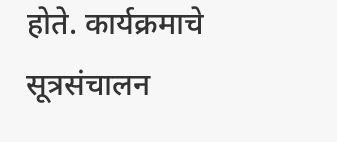होते. कार्यक्रमाचे सूत्रसंचालन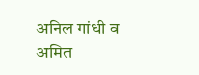अनिल गांधी व अमित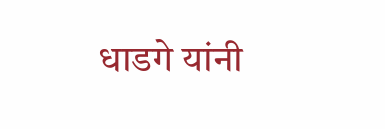धाडगे यांनी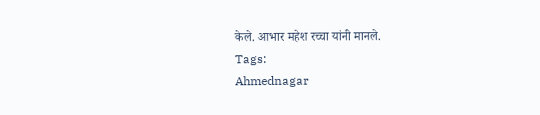केले. आभार महेश रच्चा यांनी मानले.
Tags:
Ahmednagar